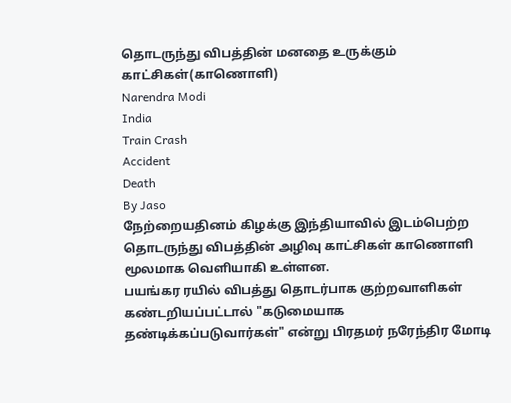தொடருந்து விபத்தின் மனதை உருக்கும் காட்சிகள்(காணொளி)
Narendra Modi
India
Train Crash
Accident
Death
By Jaso
நேற்றையதினம் கிழக்கு இந்தியாவில் இடம்பெற்ற தொடருந்து விபத்தின் அழிவு காட்சிகள் காணொளி மூலமாக வெளியாகி உள்ளன.
பயங்கர ரயில் விபத்து தொடர்பாக குற்றவாளிகள் கண்டறியப்பட்டால் "கடுமையாக தண்டிக்கப்படுவார்கள்" என்று பிரதமர் நரேந்திர மோடி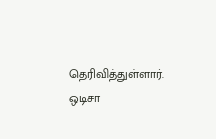தெரிவித்துள்ளார்.
ஒடிசா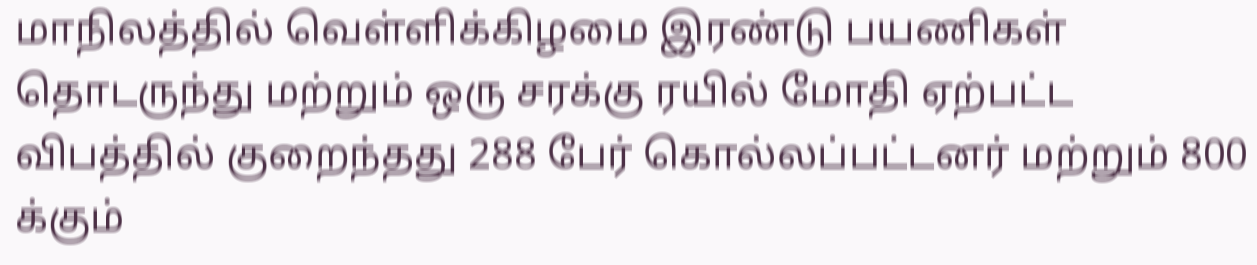மாநிலத்தில் வெள்ளிக்கிழமை இரண்டு பயணிகள் தொடருந்து மற்றும் ஒரு சரக்கு ரயில் மோதி ஏற்பட்ட விபத்தில் குறைந்தது 288 பேர் கொல்லப்பட்டனர் மற்றும் 800 க்கும்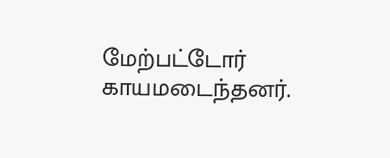மேற்பட்டோர் காயமடைந்தனர்.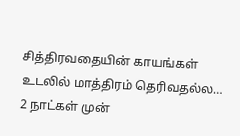சித்திரவதையின் காயங்கள் உடலில் மாத்திரம் தெரிவதல்ல…
2 நாட்கள் முன்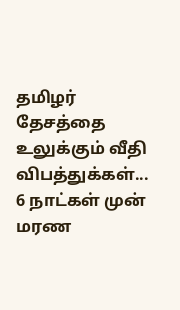தமிழர் தேசத்தை உலுக்கும் வீதி விபத்துக்கள்...
6 நாட்கள் முன்
மரண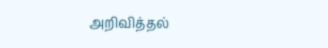அறிவித்தல்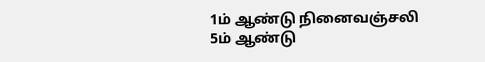1ம் ஆண்டு நினைவஞ்சலி
5ம் ஆண்டு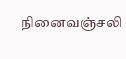நினைவஞ்சலி